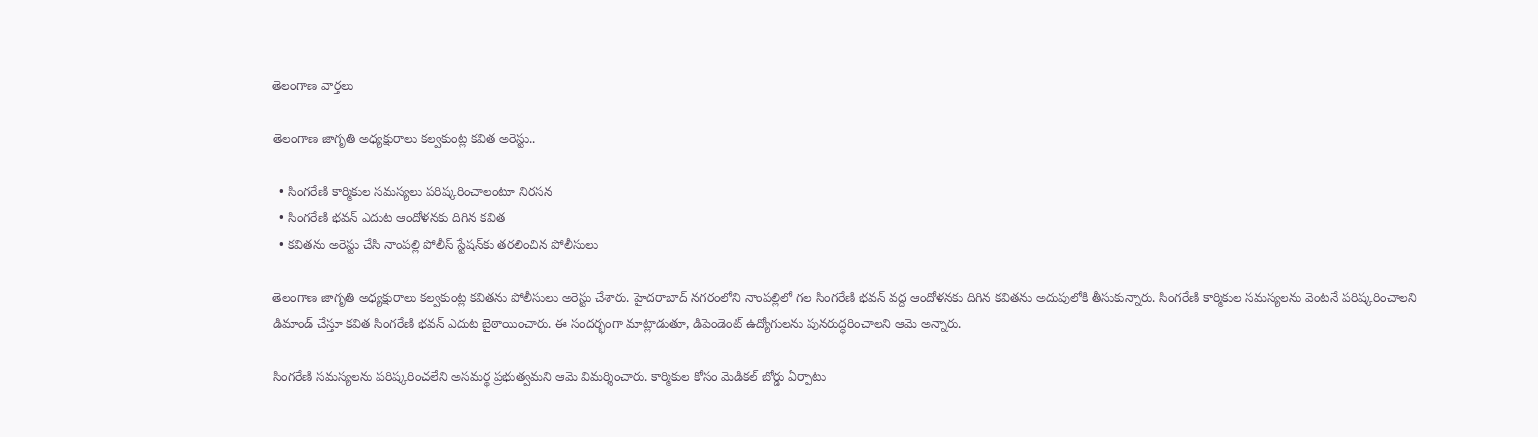తెలంగాణ వార్తలు

తెలంగాణ జాగృతి అధ్యక్షురాలు కల్వకుంట్ల కవిత అరెస్టు..

  • సింగరేణి కార్మికుల సమస్యలు పరిష్కరించాలంటూ నిరసన
  • సింగరేణి భవన్ ఎదుట ఆందోళనకు దిగిన కవిత
  • కవితను అరెస్టు చేసి నాంపల్లి పోలీస్ స్టేషన్‌కు తరలించిన పోలీసులు

తెలంగాణ జాగృతి అధ్యక్షురాలు కల్వకుంట్ల కవితను పోలీసులు అరెస్టు చేశారు. హైదరాబాద్‌ నగరంలోని నాంపల్లిలో గల సింగరేణి భవన్ వద్ద ఆందోళనకు దిగిన కవితను అదుపులోకి తీసుకున్నారు. సింగరేణి కార్మికుల సమస్యలను వెంటనే పరిష్కరించాలని డిమాండ్ చేస్తూ కవిత సింగరేణి భవన్ ఎదుట బైఠాయించారు. ఈ సందర్భంగా మాట్లాడుతూ, డిపెండెంట్ ఉద్యోగులను పునరుద్ధరించాలని ఆమె అన్నారు.

సింగరేణి సమస్యలను పరిష్కరించలేని అసమర్థ ప్రభుత్వమని ఆమె విమర్శించారు. కార్మికుల కోసం మెడికల్ బోర్డు ఏర్పాటు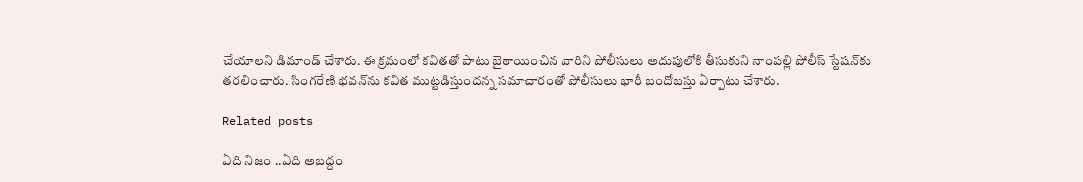చేయాలని డిమాండ్ చేశారు. ఈ క్రమంలో కవితతో పాటు బైఠాయించిన వారిని పోలీసులు అదుపులోకి తీసుకుని నాంపల్లి పోలీస్ స్టేషన్‌కు తరలించారు. సింగరేణి భవన్‌ను కవిత ముట్టడిస్తుందన్న సమాచారంతో పోలీసులు భారీ బందోబస్తు ఏర్పాటు చేశారు.

Related posts

ఏది నిజం ..ఏది అబద్దం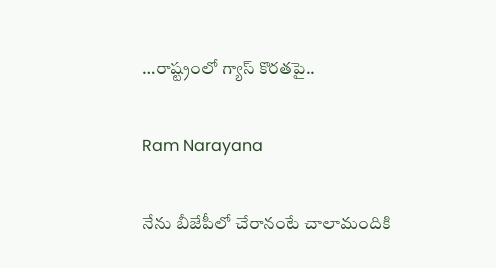…రాష్ట్రంలో గ్యాస్ కొరతపై..

Ram Narayana

నేను బీజేపీలో చేరానంటే చాలామందికి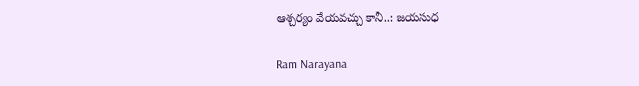ఆశ్చర్యం వేయవచ్చు కానీ..: జయసుధ

Ram Narayana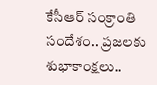కేసీఆర్ సంక్రాంతి సందేశం.. ప్రజలకు శుభాకాంక్షలు..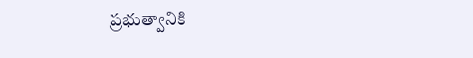ప్రభుత్వానికి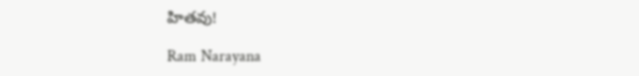హితవు!

Ram Narayana